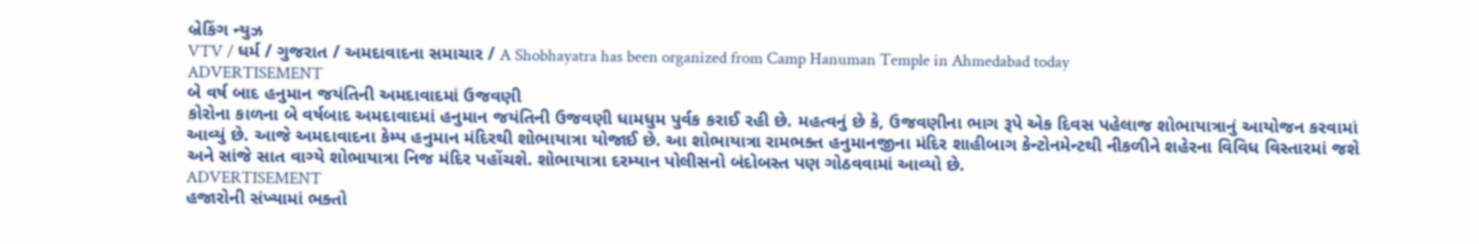બ્રેકિંગ ન્યુઝ
VTV / ધર્મ / ગુજરાત / અમદાવાદના સમાચાર / A Shobhayatra has been organized from Camp Hanuman Temple in Ahmedabad today
ADVERTISEMENT
બે વર્ષ બાદ હનુમાન જયંતિની અમદાવાદમાં ઉજવણી
કોરોના કાળના બે વર્ષબાદ અમદાવાદમાં હનુમાન જયંતિની ઉજવણી ધામધુમ પુર્વક કરાઈ રહી છે. મહત્વનું છે કે, ઉજવણીના ભાગ રૂપે એક દિવસ પહેલાજ શોભાયાત્રાનું આયોજન કરવામાં આવ્યું છે. આજે અમદાવાદના કેમ્પ હનુમાન મંદિરથી શોભાયાત્રા યોજાઈ છે. આ શોભાયાત્રા રામભક્ત હનુમાનજીના મંદિર શાહીબાગ કેન્ટોનમેન્ટથી નીકળીને શહેરના વિવિધ વિસ્તારમાં જશે અને સાંજે સાત વાગ્યે શોભાયાત્રા નિજ મંદિર પહોંચશે. શોભાયાત્રા દરમ્યાન પોલીસનો બંદોબસ્ત પણ ગોઠવવામાં આવ્યો છે.
ADVERTISEMENT
હજારોની સંખ્યામાં ભક્તો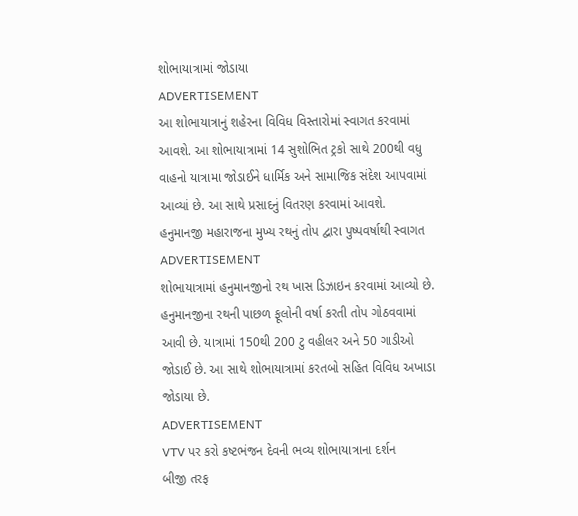શોભાયાત્રામાં જોડાયા
ADVERTISEMENT
આ શોભાયાત્રાનું શહેરના વિવિધ વિસ્તારોમાં સ્વાગત કરવામાં આવશે. આ શોભાયાત્રામાં 14 સુશોભિત ટ્રકો સાથે 200થી વધુ વાહનો યાત્રામા જોડાઈને ધાર્મિક અને સામાજિક સંદેશ આપવામાં આવ્યાં છે. આ સાથે પ્રસાદનું વિતરણ કરવામાં આવશે.
હનુમાનજી મહારાજના મુખ્ય રથનું તોપ દ્વારા પુષ્પવર્ષાથી સ્વાગત
ADVERTISEMENT
શોભાયાત્રામાં હનુમાનજીનો રથ ખાસ ડિઝાઇન કરવામાં આવ્યો છે. હનુમાનજીના રથની પાછળ ફૂલોની વર્ષા કરતી તોપ ગોઠવવામાં આવી છે. યાત્રામાં 150થી 200 ટુ વહીલર અને 50 ગાડીઓ જોડાઈ છે. આ સાથે શોભાયાત્રામાં કરતબો સહિત વિવિધ અખાડા જોડાયા છે.
ADVERTISEMENT
VTV પર કરો કષ્ટભંજન દેવની ભવ્ય શોભાયાત્રાના દર્શન
બીજી તરફ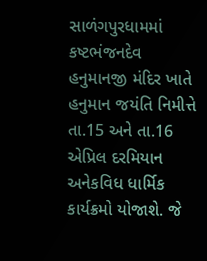સાળંગપુરધામમાં કષ્ટભંજનદેવ હનુમાનજી મંદિર ખાતે હનુમાન જયંતિ નિમીત્તે તા.15 અને તા.16 એપ્રિલ દરમિયાન અનેકવિધ ધાર્મિક કાર્યક્રમો યોજાશે. જે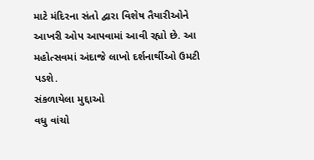માટે મંદિરના સંતો દ્વારા વિશેષ તૈયારીઓને આખરી ઓપ આપવામાં આવી રહ્યો છે. આ મહોત્સવમાં અંદાજે લાખો દર્શનાર્થીઓ ઉમટી પડશે.
સંકળાયેલા મુદ્દાઓ
વધુ વાંચો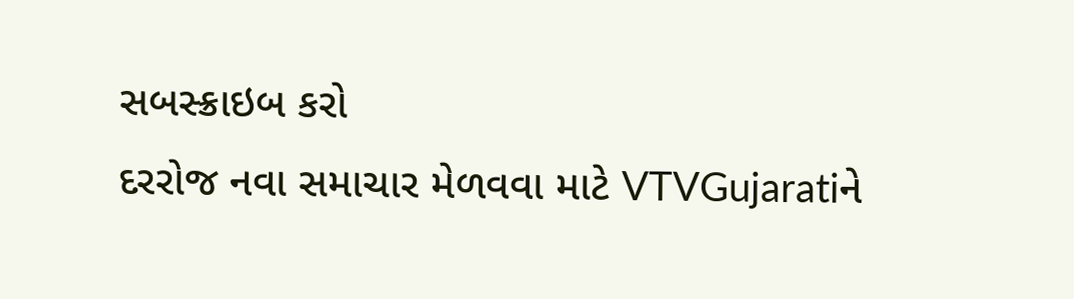સબસ્ક્રાઇબ કરો
દરરોજ નવા સમાચાર મેળવવા માટે VTVGujaratiને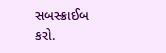સબસ્ક્રાઈબ કરો.